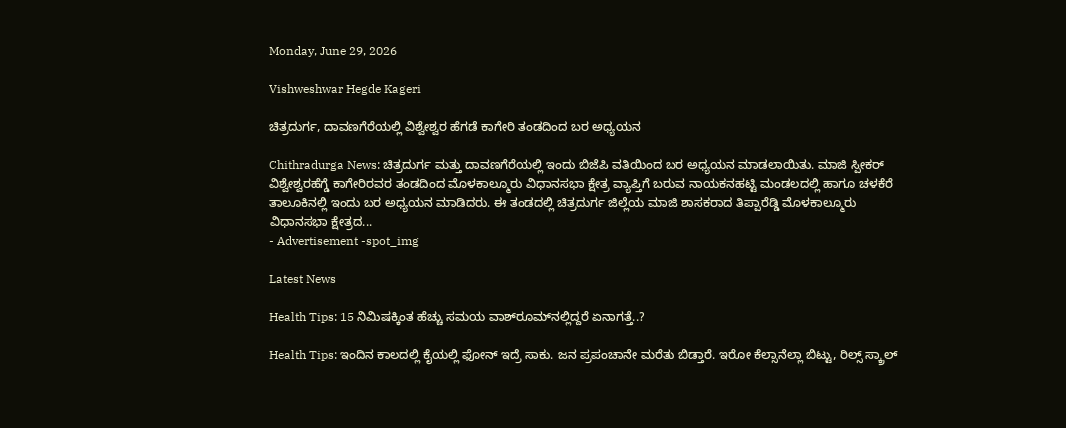Monday, June 29, 2026

Vishweshwar Hegde Kageri

ಚಿತ್ರದುರ್ಗ, ದಾವಣಗೆರೆಯಲ್ಲಿ ವಿಶ್ವೇಶ್ವರ ಹೆಗಡೆ ಕಾಗೇರಿ ತಂಡದಿಂದ ಬರ ಅಧ್ಯಯನ

Chithradurga News: ಚಿತ್ರದುರ್ಗ ಮತ್ತು ದಾವಣಗೆರೆಯಲ್ಲಿ ಇಂದು ಬಿಜೆಪಿ ವತಿಯಿಂದ ಬರ ಅಧ್ಯಯನ ಮಾಡಲಾಯಿತು. ಮಾಜಿ ಸ್ಪೀಕರ್ ವಿಶ್ವೇಶ್ವರಹೆಗ್ಡೆ ಕಾಗೇರಿರವರ ತಂಡದಿಂದ ಮೊಳಕಾಲ್ಮೂರು ವಿಧಾನಸಭಾ ಕ್ಷೇತ್ರ ವ್ಯಾಪ್ತಿಗೆ ಬರುವ ನಾಯಕನಹಟ್ಟಿ ಮಂಡಲದಲ್ಲಿ ಹಾಗೂ ಚಳಕೆರೆ ತಾಲೂಕಿನಲ್ಲಿ ಇಂದು ಬರ ಅಧ್ಯಯನ ಮಾಡಿದರು. ಈ ತಂಡದಲ್ಲಿ ಚಿತ್ರದುರ್ಗ ಜಿಲ್ಲೆಯ ಮಾಜಿ ಶಾಸಕರಾದ ತಿಪ್ಪಾರೆಡ್ಡಿ ಮೊಳಕಾಲ್ಮೂರು ವಿಧಾನಸಭಾ ಕ್ಷೇತ್ರದ...
- Advertisement -spot_img

Latest News

Health Tips: 15 ನಿಮಿಷಕ್ಕಿಂತ ಹೆಚ್ಚು ಸಮಯ ವಾಶ್‌ರೂಮ್‌ನಲ್ಲಿದ್ದರೆ ಏನಾಗತ್ತೆ..?

Health Tips: ಇಂದಿನ ಕಾಲದಲ್ಲಿ ಕೈಯಲ್ಲಿ ಫೋನ್ ಇದ್ರೆ ಸಾಕು. ಜನ ಪ್ರಪಂಚಾನೇ ಮರೆತು ಬಿಡ್ತಾರೆ. ಇರೋ ಕೆಲ್ಸಾನೆಲ್ಲಾ ಬಿಟ್ಟು, ರಿಲ್ಸ್ ಸ್ಕ್ರಾಲ್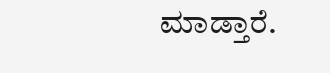ಮಾಡ್ತಾರೆ.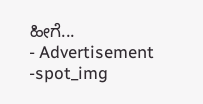ಹೀಗೆ...
- Advertisement -spot_img